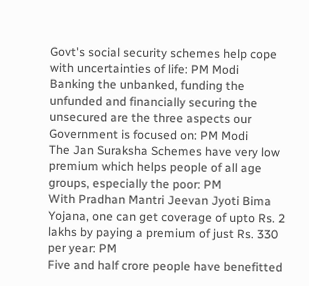Govt's social security schemes help cope with uncertainties of life: PM Modi
Banking the unbanked, funding the unfunded and financially securing the unsecured are the three aspects our Government is focused on: PM Modi
The Jan Suraksha Schemes have very low premium which helps people of all age groups, especially the poor: PM
With Pradhan Mantri Jeevan Jyoti Bima Yojana, one can get coverage of upto Rs. 2 lakhs by paying a premium of just Rs. 330 per year: PM
Five and half crore people have benefitted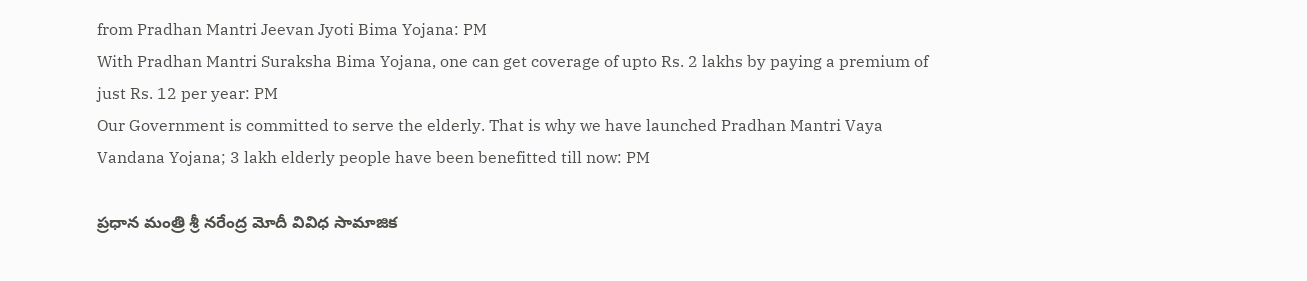from Pradhan Mantri Jeevan Jyoti Bima Yojana: PM
With Pradhan Mantri Suraksha Bima Yojana, one can get coverage of upto Rs. 2 lakhs by paying a premium of just Rs. 12 per year: PM
Our Government is committed to serve the elderly. That is why we have launched Pradhan Mantri Vaya Vandana Yojana; 3 lakh elderly people have been benefitted till now: PM

ప్ర‌ధాన మంత్రి శ్రీ‌ న‌రేంద్ర మోదీ వివిధ సామాజిక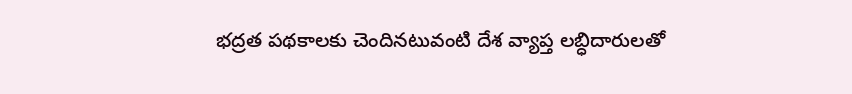భ‌ద్ర‌త ప‌థ‌కాలకు చెందినటువంటి దేశ వ్యాప్త లబ్ధిదారుల‌తో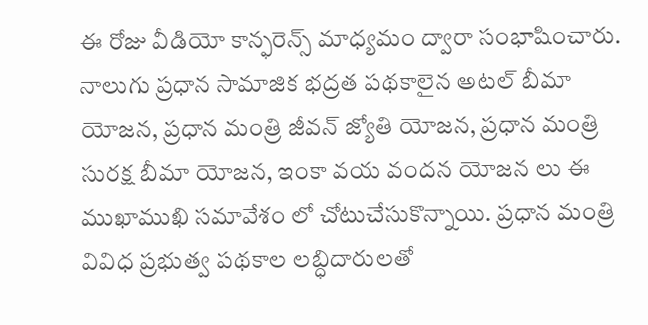ఈ రోజు వీడియో కాన్ఫ‌రెన్స్ మాధ్య‌మం ద్వారా సంభాషించారు. నాలుగు ప్ర‌ధాన సామాజిక భ‌ద్ర‌త ప‌థ‌కాలైన అట‌ల్ బీమా యోజ‌న‌, ప్ర‌ధాన మంత్రి జీవ‌న్ జ్యోతి యోజ‌న‌, ప్ర‌ధాన మంత్రి సుర‌క్ష బీమా యోజ‌న‌, ఇంకా వ‌య వంద‌న యోజ‌న‌ లు ఈ ముఖాముఖి సమావేశం లో చోటుచేసుకొన్నాయి. ప్ర‌ధాన మంత్రి వివిధ ప్ర‌భుత్వ ప‌థ‌కాల ల‌బ్ధిదారుల‌తో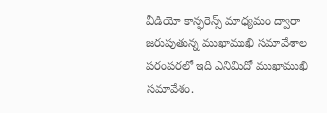వీడియో కాన్ఫ‌రెన్స్ మాధ్య‌మం ద్వారా జ‌రుపుతున్న ముఖాముఖి స‌మావేశాల ప‌రంప‌ర‌లో ఇది ఎనిమిదో ముఖాముఖి స‌మావేశం.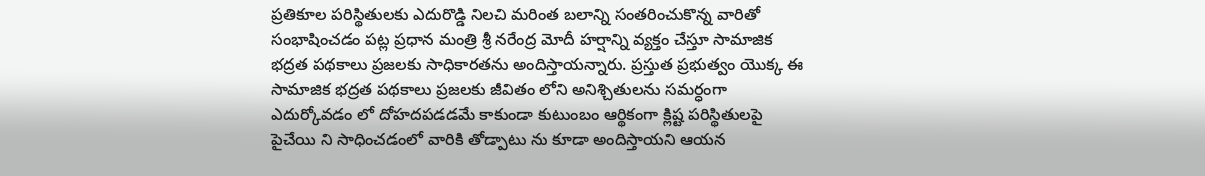ప్ర‌తికూల ప‌రిస్థితుల‌కు ఎదురొడ్డి నిల‌చి మ‌రింత బ‌లాన్ని సంతరించుకొన్న వారితో సంభాషించ‌డం పట్ల ప్ర‌ధాన మంత్రి శ్రీ న‌రేంద్ర మోదీ హర్షాన్ని వ్యక్తం చేస్తూ సామాజిక భ‌ద్ర‌త ప‌థ‌కాలు ప్ర‌జ‌ల‌కు సాధికార‌త‌ను అందిస్తాయ‌న్నారు. ప్ర‌స్తుత ప్ర‌భుత్వం యొక్క ఈ సామాజిక భ‌ద్ర‌త ప‌థ‌కాలు ప్ర‌జ‌లకు జీవితం లోని అనిశ్చితుల‌ను స‌మ‌ర్ధంగా ఎదుర్కోవ‌డం లో దోహ‌దప‌డ‌డ‌మే కాకుండా కుటుంబం ఆర్థికంగా క్లిష్ట ప‌రిస్థితుల‌పై పైచేయి ని సాధించ‌డంలో వారికి తోడ్పాటు ను కూడా అందిస్తాయ‌ని ఆయ‌న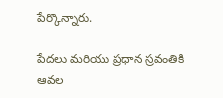పేర్కొన్నారు.

పేద‌లు మ‌రియు ప్రధాన స్రవంతికి ఆవల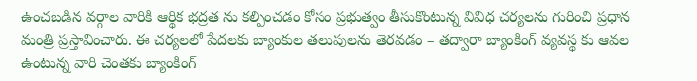ఉంచబడిన వ‌ర్గాల వారికి ఆర్థిక భ‌ద్ర‌త ను క‌ల్పించ‌డం కోసం ప్ర‌భుత్వం తీసుకొంటున్న వివిధ చ‌ర్య‌ల‌ను గురించి ప్ర‌ధాన మంత్రి ప్ర‌స్తావించారు. ఈ చర్యలలో పేద‌ల‌కు బ్యాంకుల త‌లుపుల‌ను తెర‌వ‌డం – తద్వారా బ్యాంకింగ్ వ్య‌వ‌స్థ కు ఆవ‌ల ఉంటున్న వారి చెంతకు బ్యాంకింగ్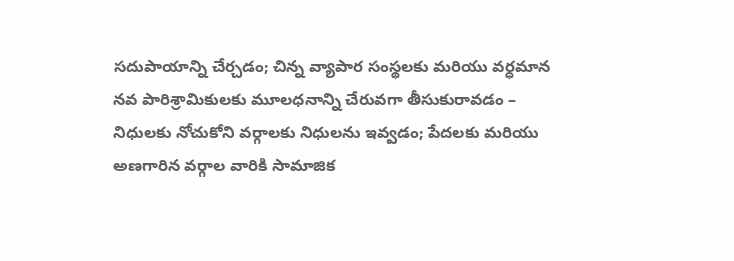స‌దుపాయాన్ని చేర్చడం; చిన్న వ్యాపార సంస్థ‌ల‌కు మ‌రియు వ‌ర్ధ‌మాన న‌వ పారిశ్రామికుల‌కు మూలధ‌నాన్ని చేరువ‌గా తీసుకురావ‌డం – నిధులకు నోచుకోని వర్గాలకు నిధులను ఇవ్వడం; పేద‌లకు మ‌రియు అణ‌గారిన వ‌ర్గాల వారికి సామాజిక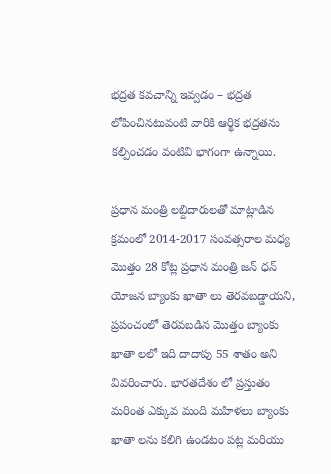భ‌ద్ర‌త‌ కవచాన్ని ఇవ్వడం – భద్రత లోపించినటువంటి వారికి ఆర్థిక భద్రతను కల్పించడం వంటివి భాగంగా ఉన్నాయి.

ప్ర‌ధాన మంత్రి ల‌బ్దిదారుల‌తో మాట్లాడిన క్రమంలో 2014-2017 సంవత్సరాల మ‌ధ్య మొత్తం 28 కోట్ల ప్ర‌ధాన మంత్రి జ‌న్ ధ‌న్ యోజన బ్యాంకు ఖాతా లు తెరవబడ్డాయని, ప్ర‌పంచంలో తెర‌వ‌బ‌డిన మొత్తం బ్యాంకు ఖాతా ల‌లో ఇది దాదాపు 55 శాతం అని వివ‌రించారు. భార‌త‌దేశం లో ప్ర‌స్తుతం మ‌రింత ఎక్కువ మంది మ‌హిళ‌లు బ్యాంకు ఖాతా ల‌ను క‌లిగి ఉండ‌టం పట్ల మరియు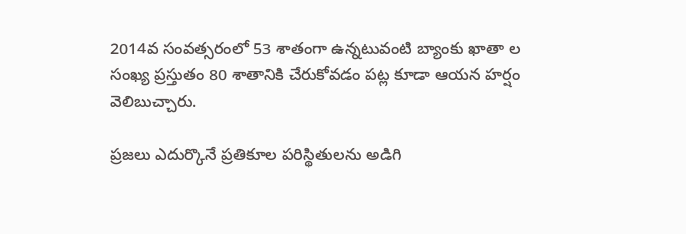2014వ సంవ‌త్స‌రంలో 53 శాతంగా ఉన్న‌టువంటి బ్యాంకు ఖాతా ల సంఖ్య ప్ర‌స్తుతం 80 శాతానికి చేరుకోవడం ప‌ట్ల కూడా ఆయ‌న హ‌ర్షం వెలిబుచ్చారు.

ప్ర‌జ‌లు ఎదుర్కొనే ప్ర‌తికూల ప‌రిస్థితుల‌ను అడిగి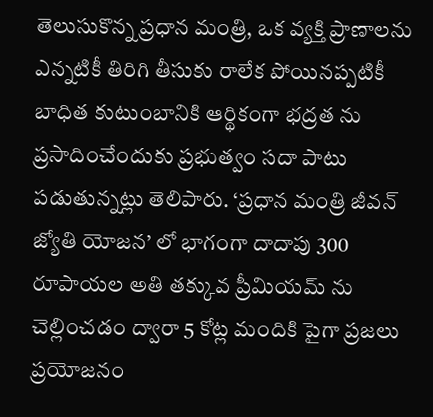తెలుసుకొన్న ప్ర‌ధాన మంత్రి, ఒక వ్య‌క్తి ప్రాణాల‌ను ఎన్న‌టికీ తిరిగి తీసుకు రాలేక‌ పోయిన‌ప్ప‌టికీ బాధిత కుటుంబానికి ఆర్థికంగా భ‌ద్ర‌త‌ ను ప్ర‌సాదించేందుకు ప్ర‌భుత్వం స‌దా పాటు ప‌డుతున్నట్లు తెలిపారు. ‘ప్ర‌ధాన మంత్రి జీవ‌న్ జ్యోతి యోజ‌న’ లో భాగంగా దాదాపు 300 రూపాయ‌ల అతి త‌క్కువ ప్రీమియ‌మ్ ను చెల్లించడం ద్వారా 5 కోట్ల మందికి పైగా ప్ర‌జ‌లు ప్ర‌యోజ‌నం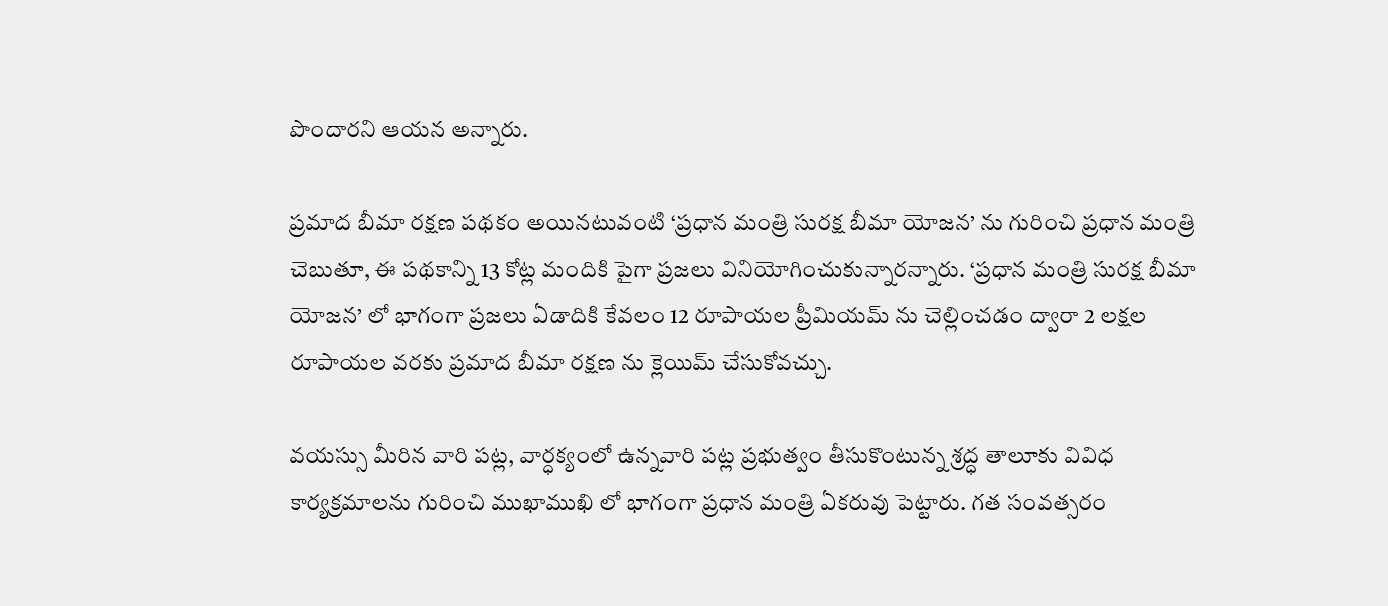పొందార‌ని ఆయ‌న అన్నారు.

ప్ర‌మాద బీమా ర‌క్ష‌ణ ప‌థ‌కం అయిన‌టువంటి ‘ప్ర‌ధాన మంత్రి సుర‌క్ష బీమా యోజ‌న‌’ ను గురించి ప్ర‌ధాన మంత్రి చెబుతూ, ఈ ప‌థ‌కాన్ని 13 కోట్ల మందికి పైగా ప్ర‌జ‌లు వినియోగించుకున్నార‌న్నారు. ‘ప్ర‌ధాన మంత్రి సుర‌క్ష బీమా యోజ‌న’ లో భాగంగా ప్ర‌జ‌లు ఏడాదికి కేవ‌లం 12 రూపాయ‌ల ప్రీమియ‌మ్ ను చెల్లించడం ద్వారా 2 ల‌క్ష‌ల రూపాయల వ‌ర‌కు ప్ర‌మాద బీమా ర‌క్ష‌ణ ను క్లెయిమ్ చేసుకోవచ్చు.

వ‌య‌స్సు మీరిన వారి పట్ల, వార్ధ‌క్యంలో ఉన్న‌వారి ప‌ట్ల ప్ర‌భుత్వం తీసుకొంటున్న శ్ర‌ద్ధ తాలూకు వివిధ కార్య‌క్ర‌మాల‌ను గురించి ముఖాముఖి లో భాగంగా ప్ర‌ధాన మంత్రి ఏక‌రువు పెట్టారు. గ‌త సంవ‌త్స‌రం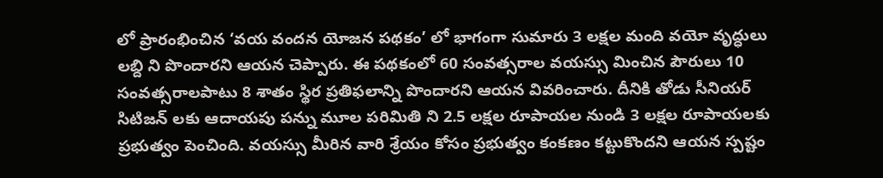లో ప్రారంభించిన ‘వ‌య వంద‌న యోజ‌న ప‌థ‌కం’ లో భాగంగా సుమారు 3 ల‌క్ష‌ల మంది వ‌యో వృద్ధులు ల‌బ్ది ని పొందార‌ని ఆయన చెప్పారు. ఈ ప‌థ‌కంలో 60 సంవ‌త్స‌రాల వ‌య‌స్సు మించిన పౌరులు 10 సంవ‌త్స‌రాల‌పాటు 8 శాతం స్థిర ప్ర‌తిఫ‌లాన్ని పొందారని ఆయన వివరించారు. దీనికి తోడు సీనియ‌ర్ సిటిజ‌న్ లకు ఆదాయ‌పు ప‌న్ను మూల ప‌రిమితి ని 2.5 ల‌క్ష‌ల రూపాయ‌ల నుండి 3 ల‌క్ష‌ల రూపాయ‌ల‌కు ప్ర‌భుత్వం పెంచింది. వ‌య‌స్సు మీరిన వారి శ్రేయం కోసం ప్ర‌భుత్వం కంక‌ణం క‌ట్టుకొంద‌ని ఆయ‌న స్ప‌ష్టం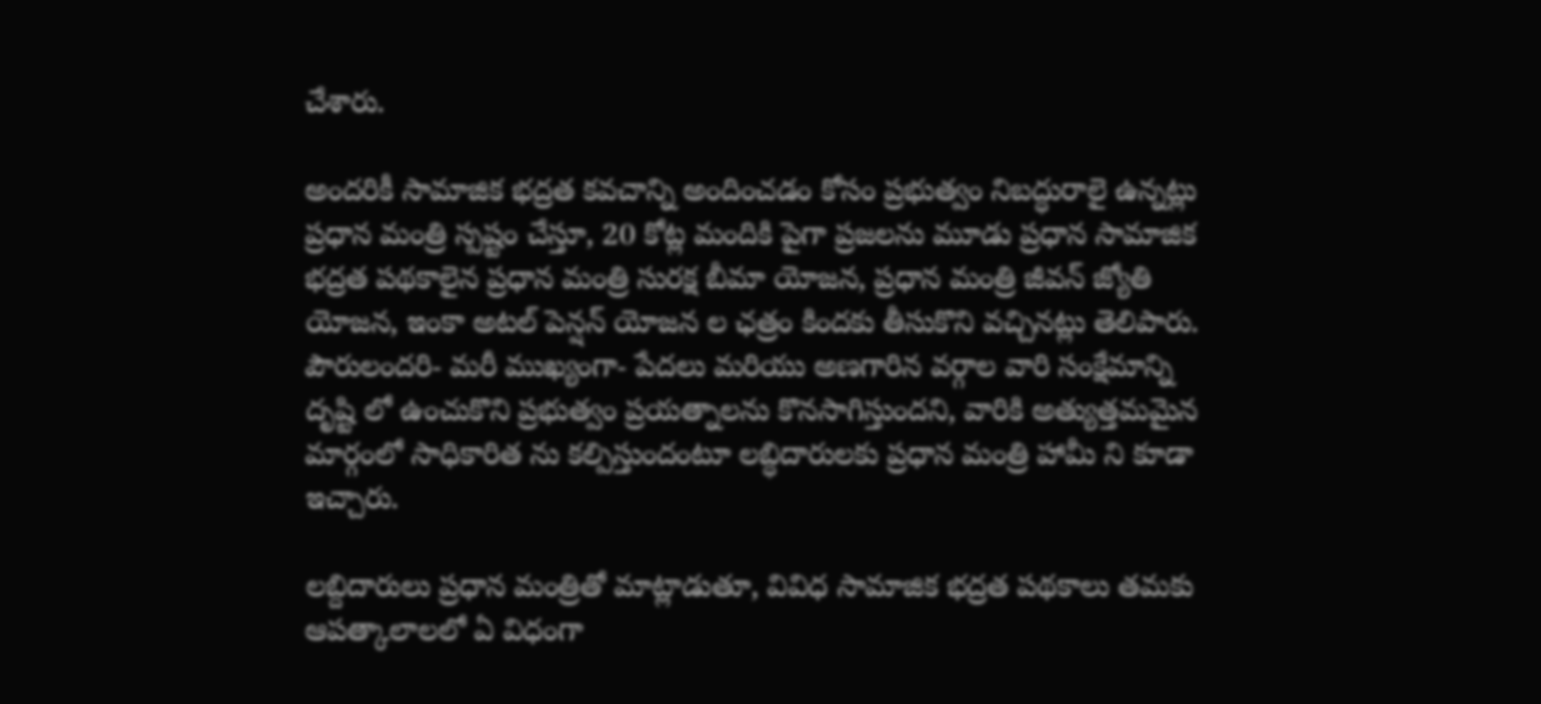చేశారు.

అంద‌రికీ సామాజిక భ‌ద్ర‌త కవచాన్ని అందించ‌డం కోసం ప్ర‌భుత్వం నిబ‌ద్ధురాలై ఉన్నట్లు ప్ర‌ధాన మంత్రి స్ప‌ష్టం చేస్తూ, 20 కోట్ల మందికి పైగా ప్ర‌జ‌ల‌ను మూడు ప్ర‌ధాన సామాజిక భ‌ద్ర‌త ప‌థ‌కాలైన ప్ర‌ధాన మంత్రి సుర‌క్ష బీమా యోజ‌న‌, ప్ర‌ధాన మంత్రి జీవ‌న్ జ్యోతి యోజ‌న‌, ఇంకా అట‌ల్ పెన్ష‌న్ యోజ‌న‌ ల ఛత్రం కింద‌కు తీసుకొని వ‌చ్చిన‌ట్లు తెలిపారు. పౌరులంద‌రి- మ‌రీ ముఖ్యంగా- పేద‌లు మ‌రియు అణ‌గారిన వ‌ర్గాల వారి సంక్షేమాన్ని దృష్టి లో ఉంచుకొని ప్ర‌భుత్వం ప్ర‌య‌త్నాల‌ను కొన‌సాగిస్తుంద‌ని, వారికి అత్యుత్త‌మ‌మైన మార్గంలో సాధికారిత ను క‌ల్పిస్తుందంటూ లబ్ధిదారులకు ప్ర‌ధాన మంత్రి హామీ ని కూడా ఇచ్చారు.

ల‌బ్దిదారులు ప్ర‌ధాన మంత్రితో మాట్లాడుతూ, వివిధ సామాజిక భ‌ద్ర‌త ప‌థ‌కాలు తమకు ఆప‌త్కాలాలలో ఏ విధంగా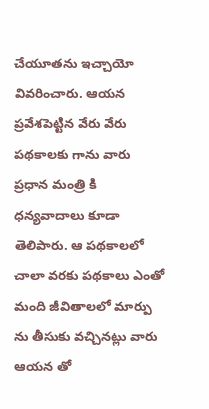చేయూత‌ను ఇచ్చాయో వివరించారు. ఆయ‌న ప్ర‌వేశ‌పెట్టిన వేరు వేరు ప‌థ‌కాలకు గాను వారు ప్ర‌ధాన మంత్రి కి ధ‌న్య‌వాదాలు కూడా తెలిపారు. ఆ ప‌థ‌కాల‌లో చాలా వ‌ర‌కు పథకాలు ఎంతో మంది జీవితాలలో మార్పు ను తీసుకు వ‌చ్చినట్లు వారు ఆయన తో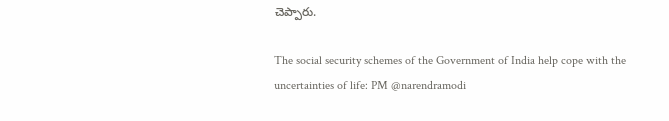చెప్పారు.

The social security schemes of the Government of India help cope with the uncertainties of life: PM @narendramodi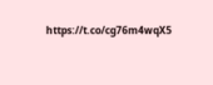https://t.co/cg76m4wqX5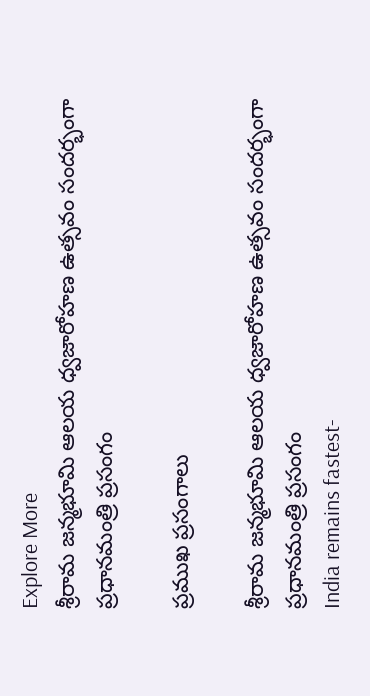Explore More
శ్రీరామ జన్మభూమి ఆలయ ధ్వజారోహణ ఉత్సవం సందర్భంగా ప్రధానమంత్రి ప్రసంగం

ప్రముఖ ప్రసంగాలు

శ్రీరామ జన్మభూమి ఆలయ ధ్వజారోహణ ఉత్సవం సందర్భంగా ప్రధానమంత్రి ప్రసంగం
India remains fastest-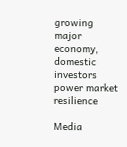growing major economy, domestic investors power market resilience

Media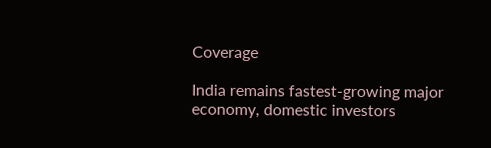Coverage

India remains fastest-growing major economy, domestic investors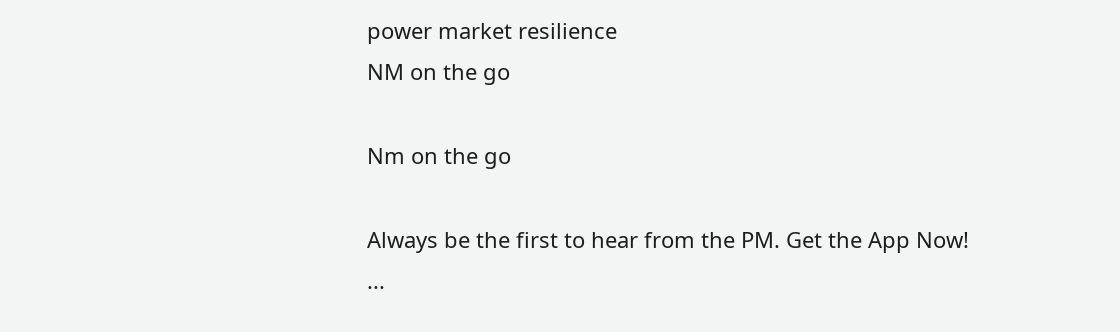power market resilience
NM on the go

Nm on the go

Always be the first to hear from the PM. Get the App Now!
...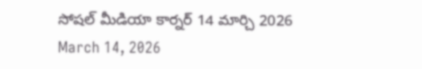సోషల్ మీడియా కార్నర్ 14 మార్చి 2026
March 14, 2026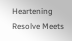Heartening Resolve Meets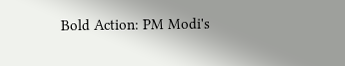Bold Action: PM Modi's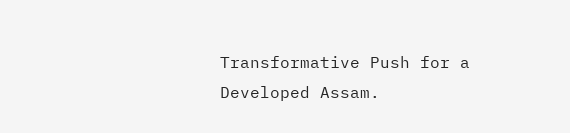Transformative Push for a Developed Assam.